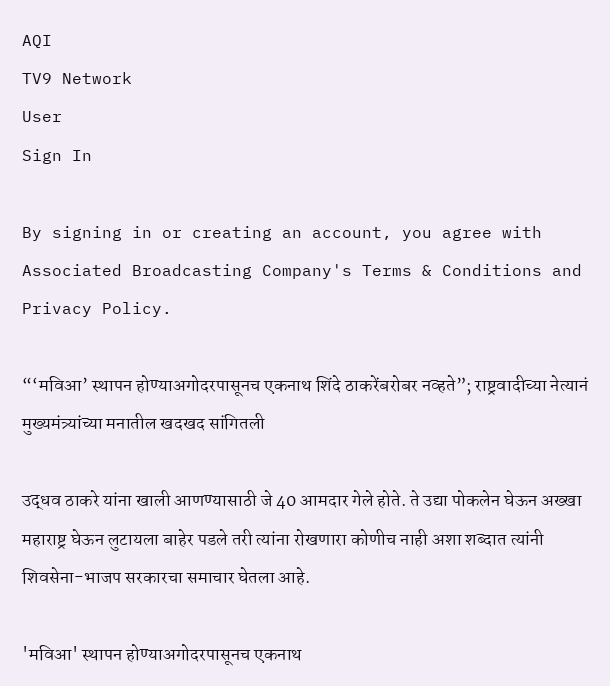AQI
TV9 Network
User
Sign In

By signing in or creating an account, you agree with Associated Broadcasting Company's Terms & Conditions and Privacy Policy.

“‘मविआ’ स्थापन होण्याअगोदरपासूनच एकनाथ शिंदे ठाकरेंबरोबर नव्हते”; राष्ट्रवादीच्या नेत्यानं मुख्यमंत्र्यांच्या मनातील खदखद सांगितली

उद्धव ठाकरे यांना खाली आणण्यासाठी जे 40 आमदार गेले होते. ते उद्या पोकलेन घेऊन अख्खा महाराष्ट्र घेऊन लुटायला बाहेर पडले तरी त्यांना रोखणारा कोणीच नाही अशा शब्दात त्यांनी शिवसेना-भाजप सरकारचा समाचार घेतला आहे.

'मविआ' स्थापन होण्याअगोदरपासूनच एकनाथ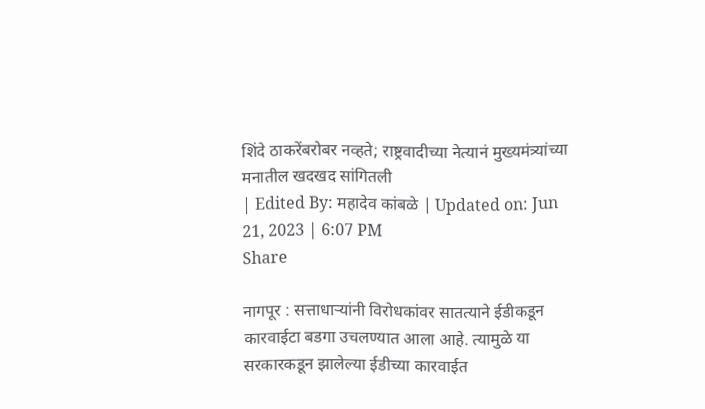शिंदे ठाकरेंबरोबर नव्हते; राष्ट्रवादीच्या नेत्यानं मुख्यमंत्र्यांच्या मनातील खदखद सांगितली
| Edited By: महादेव कांबळे | Updated on: Jun 21, 2023 | 6:07 PM
Share

नागपूर : सत्ताधाऱ्यांनी विरोधकांवर सातत्याने ईडीकडून कारवाईटा बडगा उचलण्यात आला आहे. त्यामुळे या सरकारकडून झालेल्या ईडीच्या कारवाईत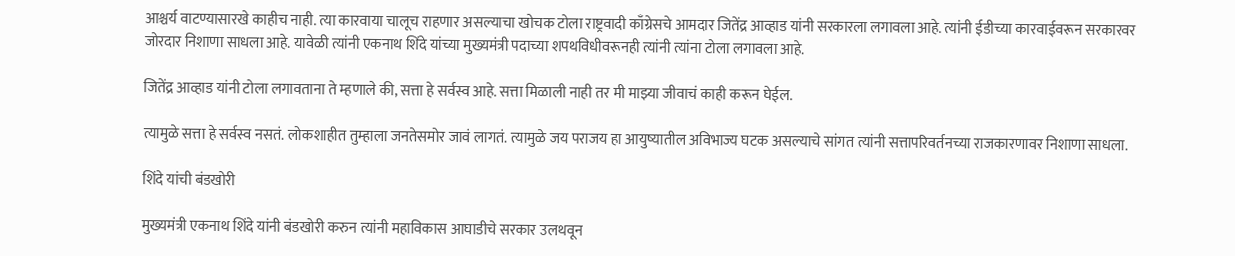आश्चर्य वाटण्यासारखे काहीच नाही. त्या कारवाया चालूच राहणार असल्याचा खोचक टोला राष्ट्रवादी काँग्रेसचे आमदार जितेंद्र आव्हाड यांनी सरकारला लगावला आहे. त्यांनी ईडीच्या कारवाईवरून सरकारवर जोरदार निशाणा साधला आहे. यावेळी त्यांनी एकनाथ शिंदे यांच्या मुख्यमंत्री पदाच्या शपथविधीवरूनही त्यांनी त्यांना टोला लगावला आहे.

जितेंद्र आव्हाड यांनी टोला लगावताना ते म्हणाले की, सत्ता हे सर्वस्व आहे. सत्ता मिळाली नाही तर मी माझ्या जीवाचं काही करून घेईल.

त्यामुळे सत्ता हे सर्वस्व नसतं. लोकशाहीत तुम्हाला जनतेसमोर जावं लागतं. त्यामुळे जय पराजय हा आयुष्यातील अविभाज्य घटक असल्याचे सांगत त्यांनी सत्तापरिवर्तनच्या राजकारणावर निशाणा साधला.

शिंदे यांची बंडखोरी

मुख्यमंत्री एकनाथ शिंदे यांनी बंडखोरी करुन त्यांनी महाविकास आघाडीचे सरकार उलथवून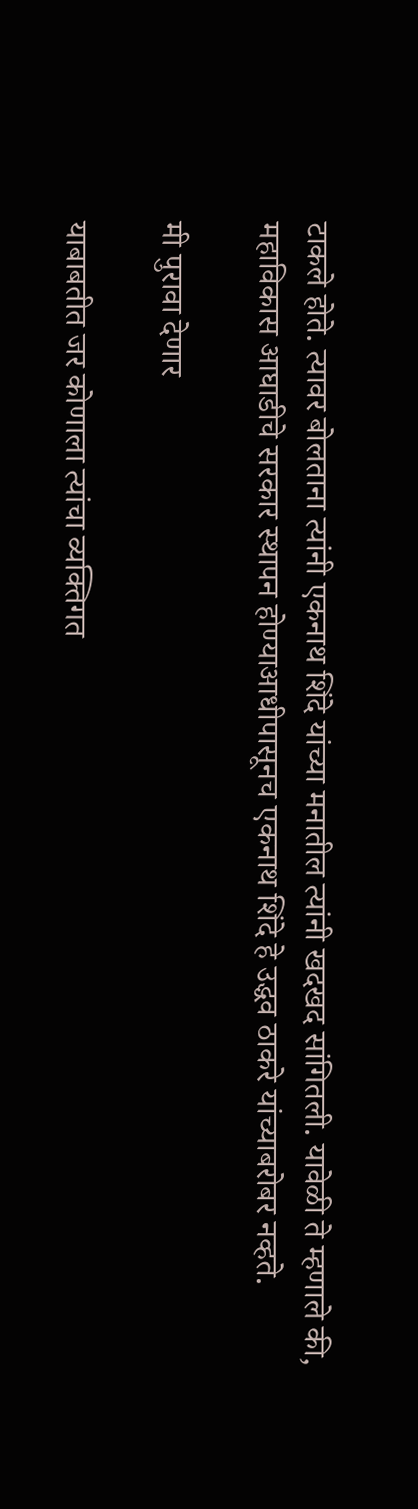टाकले होते. त्यावर बोलताना त्यांनी एकनाथ शिंदे यांच्या मनातील त्यांनी खदखद सांगितली. यावेळी ते म्हणाले की, महाविकास आघाडीचे सरकार स्थापन होण्याआधीपासूनच एकनाथ शिंदे हे उद्धव ठाकरे यांच्याबरोबर नव्हते.

मी पुरावा देणार

याबाबतीत जर कोणाला त्यांचा व्यक्तिगत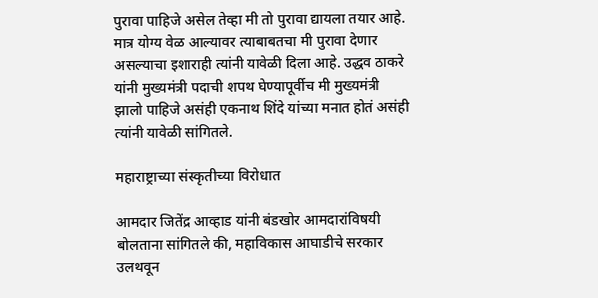पुरावा पाहिजे असेल तेव्हा मी तो पुरावा द्यायला तयार आहे. मात्र योग्य वेळ आल्यावर त्याबाबतचा मी पुरावा देणार असल्याचा इशाराही त्यांनी यावेळी दिला आहे. उद्धव ठाकरे यांनी मुख्यमंत्री पदाची शपथ घेण्यापूर्वीच मी मुख्यमंत्री झालो पाहिजे असंही एकनाथ शिंदे यांच्या मनात होतं असंही त्यांनी यावेळी सांगितले.

महाराष्ट्राच्या संस्कृतीच्या विरोधात

आमदार जितेंद्र आव्हाड यांनी बंडखोर आमदारांविषयी बोलताना सांगितले की, महाविकास आघाडीचे सरकार उलथवून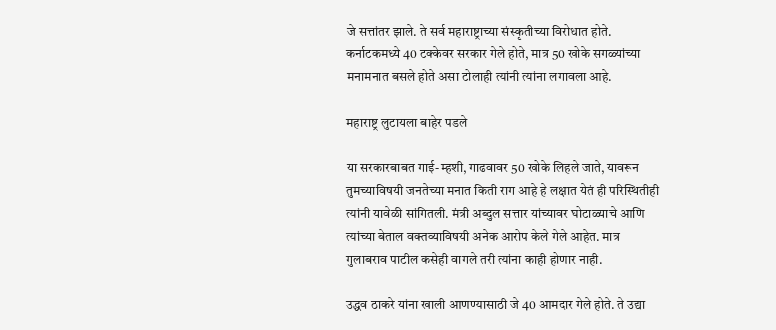जे सत्तांतर झाले. ते सर्व महाराष्ट्राच्या संस्कृतीच्या विरोधात होते. कर्नाटकमध्ये 40 टक्केवर सरकार गेले होते, मात्र 50 खोके सगळ्यांच्या मनामनात बसले होते असा टोलाही त्यांनी त्यांना लगावला आहे.

महाराष्ट्र लुटायला बाहेर पडले

या सरकारबाबत गाई-म्हशी, गाढवावर 50 खोके लिहले जाते, यावरून तुमच्याविषयी जनतेच्या मनात किती राग आहे हे लक्षात येतं ही परिस्थितीही त्यांनी यावेळी सांगितली. मंत्री अब्दुल सत्तार यांच्यावर घोटाळ्याचे आणि त्यांच्या बेताल वक्तव्याविषयी अनेक आरोप केले गेले आहेत. मात्र गुलाबराव पाटील कसेही वागले तरी त्यांना काही होणार नाही.

उद्धव ठाकरे यांना खाली आणण्यासाठी जे 40 आमदार गेले होते. ते उद्या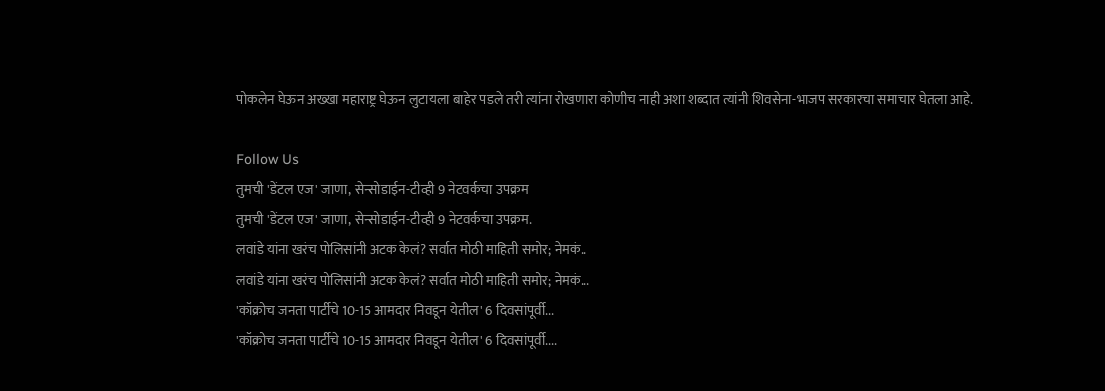पोकलेन घेऊन अख्खा महाराष्ट्र घेऊन लुटायला बाहेर पडले तरी त्यांना रोखणारा कोणीच नाही अशा शब्दात त्यांनी शिवसेना-भाजप सरकारचा समाचार घेतला आहे.

Follow Us
तुमची 'डेंटल एज' जाणा, सेन्सोडाईन-टीव्ही 9 नेटवर्कचा उपक्रम
तुमची 'डेंटल एज' जाणा, सेन्सोडाईन-टीव्ही 9 नेटवर्कचा उपक्रम.
लवांडे यांना खरंच पोलिसांनी अटक केलं? सर्वात मोठी माहिती समोर; नेमकं..
लवांडे यांना खरंच पोलिसांनी अटक केलं? सर्वात मोठी माहिती समोर; नेमकं...
'कॉक्रोच जनता पार्टीचे 10-15 आमदार निवडून येतील' 6 दिवसांपूर्वी...
'कॉक्रोच जनता पार्टीचे 10-15 आमदार निवडून येतील' 6 दिवसांपूर्वी....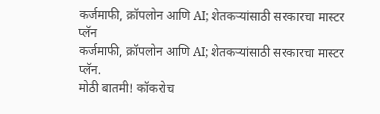कर्जमाफी, क्रॉपलोन आणि AI; शेतकऱ्यांसाठी सरकारचा मास्टर प्लॅन
कर्जमाफी, क्रॉपलोन आणि AI; शेतकऱ्यांसाठी सरकारचा मास्टर प्लॅन.
मोठी बातमी! कॉकरोच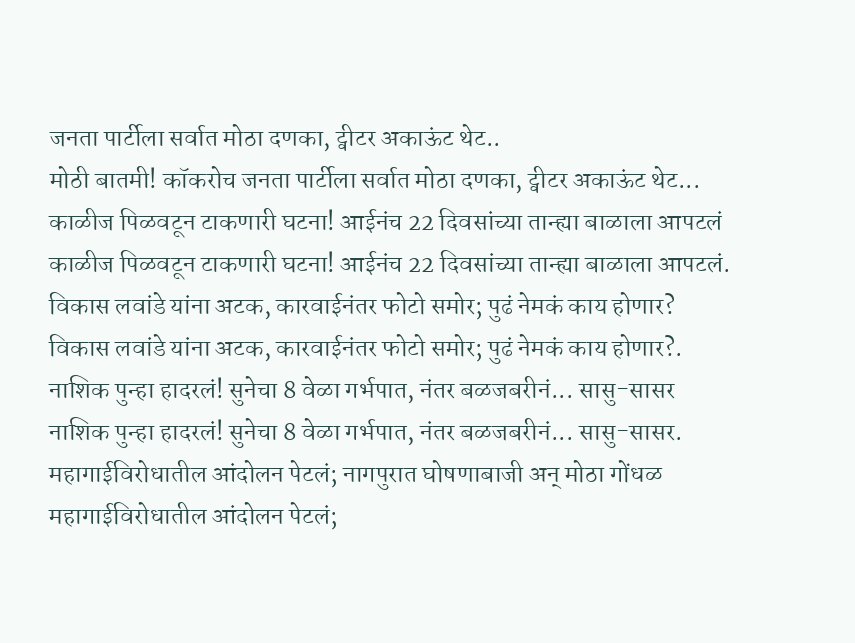जनता पार्टीला सर्वात मोठा दणका, ट्वीटर अकाऊंट थेट..
मोठी बातमी! कॉकरोच जनता पार्टीला सर्वात मोठा दणका, ट्वीटर अकाऊंट थेट...
काळीज पिळवटून टाकणारी घटना! आईनंच 22 दिवसांच्या तान्ह्या बाळाला आपटलं
काळीज पिळवटून टाकणारी घटना! आईनंच 22 दिवसांच्या तान्ह्या बाळाला आपटलं.
विकास लवांडे यांना अटक, कारवाईनंतर फोटो समोर; पुढं नेमकं काय होणार?
विकास लवांडे यांना अटक, कारवाईनंतर फोटो समोर; पुढं नेमकं काय होणार?.
नाशिक पुन्हा हादरलं! सुनेचा 8 वेळा गर्भपात, नंतर बळजबरीनं... सासु-सासर
नाशिक पुन्हा हादरलं! सुनेचा 8 वेळा गर्भपात, नंतर बळजबरीनं... सासु-सासर.
महागाईविरोधातील आंदोलन पेटलं; नागपुरात घोषणाबाजी अन् मोठा गोंधळ
महागाईविरोधातील आंदोलन पेटलं;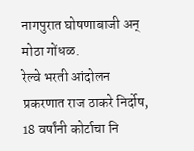नागपुरात घोषणाबाजी अन् मोठा गोंधळ.
रेल्वे भरती आंदोलन प्रकरणात राज ठाकरे निर्दोष, 18 वर्षांनी कोर्टाचा नि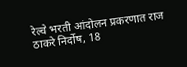रेल्वे भरती आंदोलन प्रकरणात राज ठाकरे निर्दोष, 18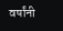वर्षांनी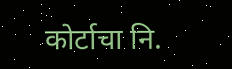कोर्टाचा नि.